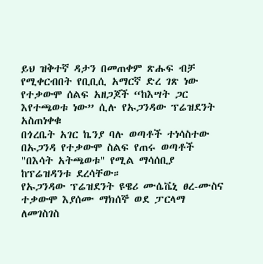ይህ ዝቅተኛ ዳታን በመጠቀም ጽሑፍ ብቻ የሚቀርብበት የቢቢሲ አማርኛ ድረ ገጽ ነው
የተቃውሞ ሰልፍ አዘጋጆች “ከእሣት ጋር እየተጫወቱ ነው” ሲሉ የኡጋንዳው ፕሬዝደንት አስጠነቀቁ
በጎረቤት አገር ኬንያ ባሉ ወጣቶች ተነሳስተው በኡጋንዳ የተቃውሞ ስልፍ የጠሩ ወጣቶች "በእሳት አትጫወቱ" የሚል ማሳሰቢያ ከፕሬዝዳንቱ ደረሳቸው።
የኡጋንዳው ፕሬዝደንት ዩዌሪ ሙሴቬኒ ፀረ-ሙስና ተቃውሞ እያሰሙ ማክሰኞ ወደ ፓርላማ ለመገስገስ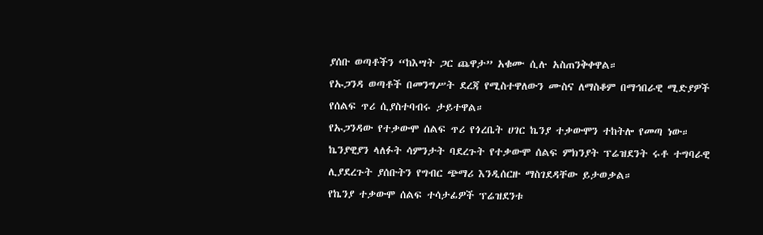ያሰቡ ወጣቶችን “ከእሣት ጋር ጨዋታ” አቁሙ ሲሉ አስጠንቅቀዋል።
የኡጋንዳ ወጣቶች በመንግሥት ደረጃ የሚስተዋለውን ሙስና ለማስቆም በማኅበራዊ ሚድያዎች የሰልፍ ጥሪ ሲያስተባብሩ ታይተዋል።
የኡጋንዳው የተቃውሞ ሰልፍ ጥሪ የጎረቤት ሀገር ኬንያ ተቃውሞን ተከትሎ የመጣ ነው። ኬንያዊያን ላለፉት ሳምንታት ባደረጉት የተቃውሞ ሰልፍ ምክንያት ፕሬዝደንት ሩቶ ተግባራዊ ሊያደረጉት ያሰቡትን የግብር ጭማሪ እንዲሰርዙ ማስገደዳቸው ይታወቃል።
የኬንያ ተቃውሞ ሰልፍ ተሳታፊዎች ፕሬዝደንቱ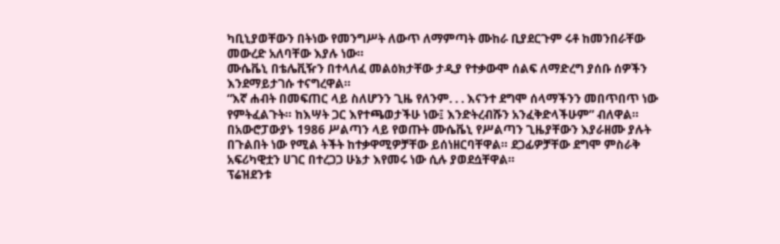ካቢኒያወቸውን በትነው የመንግሥት ለውጥ ለማምጣት ሙከራ ቢያደርጉም ሩቶ ከመንበራቸው መውረድ አለባቸው እያሉ ነው።
ሙሴቬኒ በቴሌቪዥን በተላለፈ መልዕክታቸው ታዲያ የተቃውሞ ሰልፍ ለማድረግ ያሰቡ ሰዎችን እንደማይታገሱ ተናግረዋል።
“እኛ ሐብት በመፍጠር ላይ ስለሆንን ጊዜ የለንም. . . እናንተ ደግሞ ሰላማችንን መበጥበጥ ነው የምትፈልጉት። ከእሣት ጋር እየተጫወታችሁ ነው፤ እንድትረብሹን አንፈቅድላችሁም” ብለዋል።
በአውሮፓውያኑ 1986 ሥልጣን ላይ የወጡት ሙሴቬኒ የሥልጣን ጊዜያቸውን እያራዘሙ ያሉት በጉልበት ነው የሚል ትችት ከተቃዋሚዎቻቸው ይሰነዘርባቸዋል። ደጋፊዎቻቸው ደግሞ ምስራቅ አፍሪካዊቷን ሀገር በተረጋጋ ሁኔታ እየመሩ ነው ሲሉ ያወደሷቸዋል።
ፕሬዝደንቱ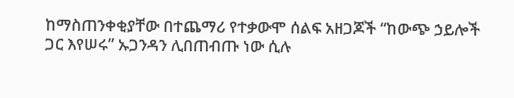ከማስጠንቀቂያቸው በተጨማሪ የተቃውሞ ሰልፍ አዘጋጆች “ከውጭ ኃይሎች ጋር እየሠሩ” ኡጋንዳን ሊበጠብጡ ነው ሲሉ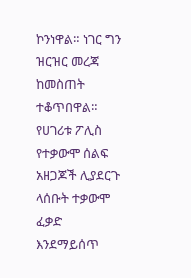ኮንነዋል። ነገር ግን ዝርዝር መረጃ ከመስጠት ተቆጥበዋል።
የሀገሪቱ ፖሊስ የተቃውሞ ሰልፍ አዘጋጆች ሊያደርጉ ላሰቡት ተቃውሞ ፈቃድ እንደማይሰጥ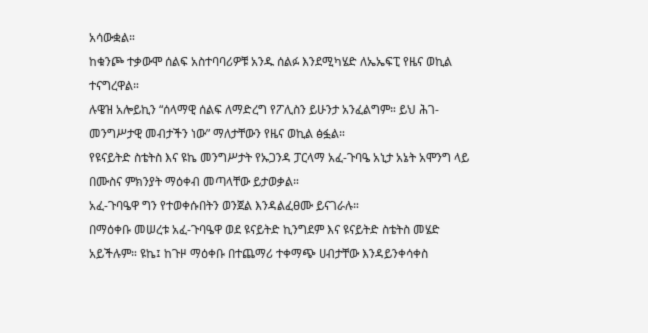አሳውቋል።
ከቁንጮ ተቃውሞ ሰልፍ አስተባባሪዎቹ አንዱ ሰልፉ እንደሚካሄድ ለኤኤፍፒ የዜና ወኪል ተናግረዋል።
ሉዌዝ አሎይኪን “ሰላማዊ ሰልፍ ለማድረግ የፖሊስን ይሁንታ አንፈልግም። ይህ ሕገ-መንግሥታዊ መብታችን ነው” ማለታቸውን የዜና ወኪል ፅፏል።
የዩናይትድ ስቴትስ እና ዩኬ መንግሥታት የኡጋንዳ ፓርላማ አፈ-ጉባዔ አኒታ አኔት አሞንግ ላይ በሙስና ምክንያት ማዕቀብ መጣላቸው ይታወቃል።
አፈ-ጉባዔዋ ግን የተወቀሱበትን ወንጀል እንዳልፈፀሙ ይናገራሉ።
በማዕቀቡ መሠረቱ አፈ-ጉባዔዋ ወደ ዩናይትድ ኪንግደም እና ዩናይትድ ስቴትስ መሄድ አይችሉም። ዩኬ፤ ከጉዞ ማዕቀቡ በተጨማሪ ተቀማጭ ሀብታቸው እንዳይንቀሳቀስ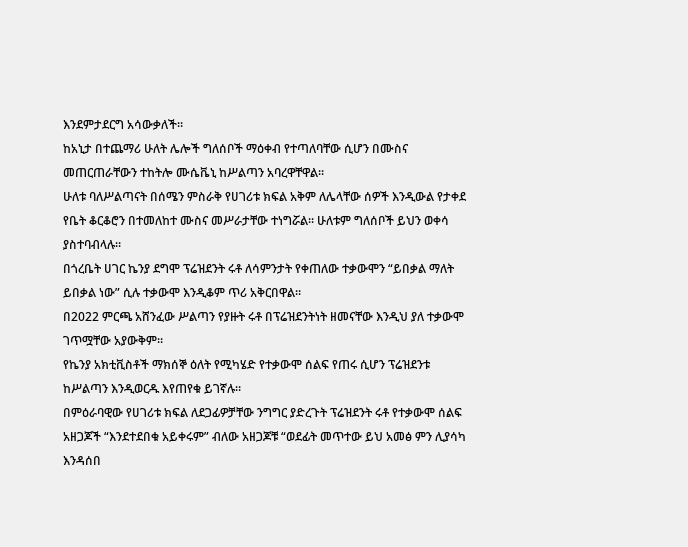እንደምታደርግ አሳውቃለች።
ከአኒታ በተጨማሪ ሁለት ሌሎች ግለሰቦች ማዕቀብ የተጣለባቸው ሲሆን በሙስና መጠርጠራቸውን ተከትሎ ሙሴቬኒ ከሥልጣን አባረዋቸዋል።
ሁለቱ ባለሥልጣናት በሰሜን ምስራቅ የሀገሪቱ ክፍል አቅም ለሌላቸው ሰዎች እንዲውል የታቀደ የቤት ቆርቆሮን በተመለከተ ሙስና መሥራታቸው ተነግሯል። ሁለቱም ግለሰቦች ይህን ወቀሳ ያስተባብላሉ።
በጎረቤት ሀገር ኬንያ ደግሞ ፕሬዝደንት ሩቶ ለሳምንታት የቀጠለው ተቃውሞን “ይበቃል ማለት ይበቃል ነው” ሲሉ ተቃውሞ እንዲቆም ጥሪ አቅርበዋል።
በ2022 ምርጫ አሸንፈው ሥልጣን የያዙት ሩቶ በፕሬዝደንትነት ዘመናቸው እንዲህ ያለ ተቃውሞ ገጥሟቸው አያውቅም።
የኬንያ አክቲቪስቶች ማክሰኞ ዕለት የሚካሄድ የተቃውሞ ሰልፍ የጠሩ ሲሆን ፕሬዝደንቱ ከሥልጣን እንዲወርዱ እየጠየቁ ይገኛሉ።
በምዕራባዊው የሀገሪቱ ክፍል ለደጋፊዎቻቸው ንግግር ያድረጉት ፕሬዝደንት ሩቶ የተቃውሞ ሰልፍ አዘጋጆች “እንደተደበቁ አይቀሩም” ብለው አዘጋጆቹ “ወደፊት መጥተው ይህ አመፅ ምን ሊያሳካ እንዳሰበ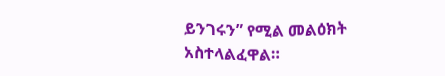ይንገሩን” የሚል መልዕክት አስተላልፈዋል።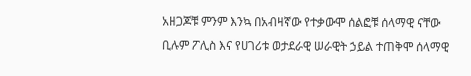አዘጋጆቹ ምንም እንኳ በአብዛኛው የተቃውሞ ሰልፎቹ ሰላማዊ ናቸው ቢሉም ፖሊስ እና የሀገሪቱ ወታደራዊ ሠራዊት ኃይል ተጠቅሞ ሰላማዊ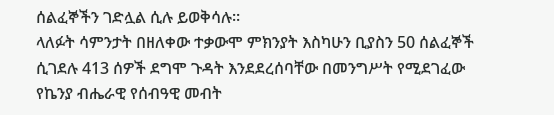ሰልፈኞችን ገድሏል ሲሉ ይወቅሳሉ።
ላለፉት ሳምንታት በዘለቀው ተቃውሞ ምክንያት እስካሁን ቢያስን 50 ሰልፈኞች ሲገደሉ 413 ሰዎች ደግሞ ጉዳት እንደደረሰባቸው በመንግሥት የሚደገፈው የኬንያ ብሔራዊ የሰብዓዊ መብት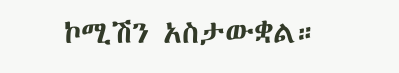ኮሚሽን አስታውቋል።